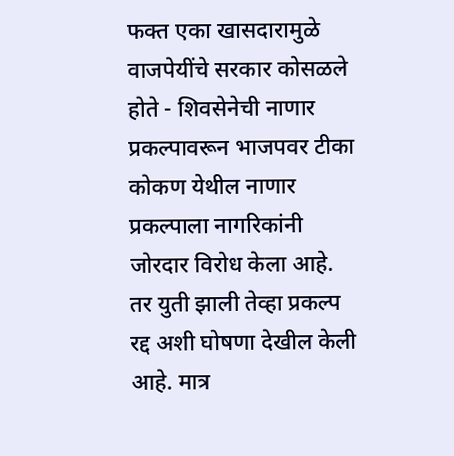फक्त एका खासदारामुळे वाजपेयींचे सरकार कोसळले होते - शिवसेनेची नाणार प्रकल्पावरून भाजपवर टीका कोकण येथील नाणार प्रकल्पाला नागरिकांनी जोरदार विरोध केला आहे. तर युती झाली तेव्हा प्रकल्प रद्द अशी घोषणा देखील केली आहे. मात्र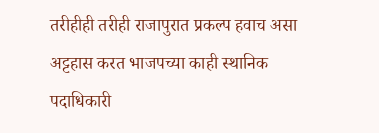तरीहीही तरीही राजापुरात प्रकल्प हवाच असा अट्टहास करत भाजपच्या काही स्थानिक पदाधिकारी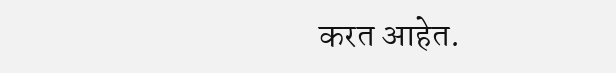करत आहेत.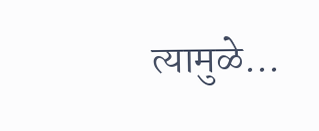त्यामुळे...